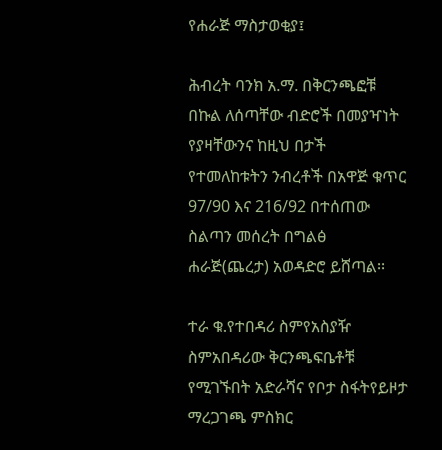የሐራጅ ማስታወቂያ፤

ሕብረት ባንክ አ.ማ. በቅርንጫፎቹ በኩል ለሰጣቸው ብድሮች በመያዣነት የያዛቸውንና ከዚህ በታች የተመለከቱትን ንብረቶች በአዋጅ ቁጥር 97/90 እና 216/92 በተሰጠው ስልጣን መሰረት በግልፅ ሐራጅ(ጨረታ) አወዳድሮ ይሸጣል፡፡

ተራ ቁ.የተበዳሪ ስምየአስያዥ ስምአበዳሪው ቅርንጫፍቤቶቹ የሚገኙበት አድራሻና የቦታ ስፋትየይዞታ ማረጋገጫ ምስክር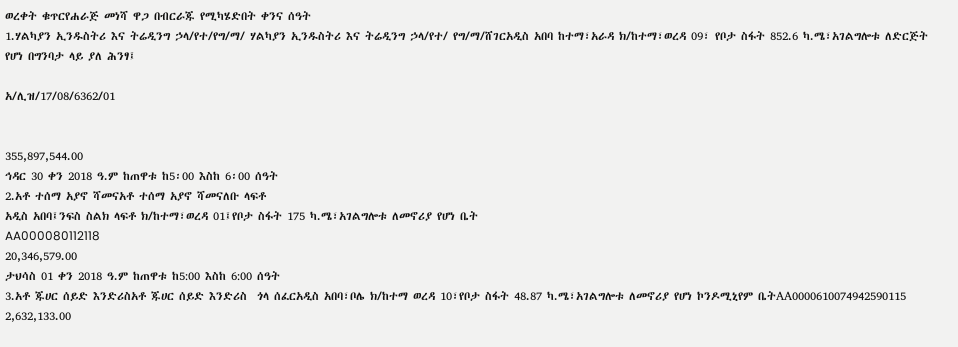ወረቀት ቁጥርየሐራጅ መነሻ ዋጋ በብርራጁ የሚካሄድበት ቀንና ሰዓት
1.ሃልካያን ኢንዱስትሪ እና ትሬዲንግ ኃላ/የተ/የግ/ማ/ ሃልካያን ኢንዱስትሪ እና ትሬዲንግ ኃላ/የተ/ የግ/ማ/ሸገርአዲስ አበባ ከተማ፣አራዳ ክ/ከተማ፣ወረዳ 09፣ የቦታ ስፋት 852.6 ካ.ሜ፣አገልግሎቱ ለድርጅት የሆነ በግንባታ ላይ ያለ ሕንፃ፤

አ/ሊዝ/17/08/6362/01


355,897,544.00
ኅዳር 30 ቀን 2018 ዓ.ም ከጠዋቱ ከ5፡00 እስከ 6፡00 ሰዓት
2.አቶ ተሰማ አያኖ ሻመናአቶ ተሰማ አያኖ ሻመናለቡ ላፍቶ
አዲስ አበባ፤ንፍስ ስልክ ላፍቶ ክ/ከተማ፣ወረዳ 01፤የቦታ ስፋት 175 ካ.ሜ፣አገልግሎቱ ለመኖሪያ የሆነ ቤት
AA000080112118
20,346,579.00
ታህሳስ 01 ቀን 2018 ዓ.ም ከጠዋቱ ከ5:00 እስከ 6:00 ሰዓት
3.አቶ ጁሀር ሰይድ እንድሪስአቶ ጁሀር ሰይድ እንድሪስ  ጎላ ሰፈርአዲስ አበባ፣ቦሌ ክ/ከተማ ወረዳ 10፣የቦታ ስፋት 48.87 ካ.ሜ፣አገልግሎቱ ለመኖሪያ የሆነ ኮንዶሚኒየም ቤትAA0000610074942590115
2,632,133.00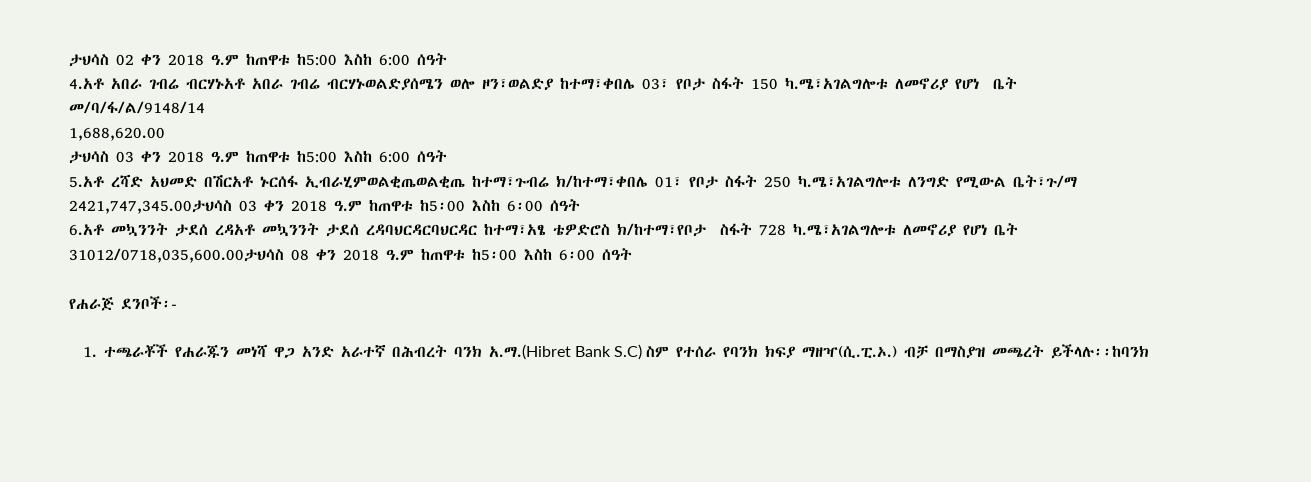ታህሳስ 02 ቀን 2018 ዓ.ም ከጠዋቱ ከ5:00 እስከ 6:00 ሰዓት
4.አቶ አበራ ገብሬ ብርሃኑአቶ አበራ ገብሬ ብርሃኑወልድያሰሜን ወሎ ዞን፣ወልድያ ከተማ፣ቀበሌ 03፣ የቦታ ስፋት 150 ካ.ሜ፣አገልግሎቱ ለመኖሪያ የሆነ  ቤት   መ/ባ/ፋ/ል/9148/14
1,688,620.00
ታህሳስ 03 ቀን 2018 ዓ.ም ከጠዋቱ ከ5:00 እስከ 6:00 ሰዓት
5.አቶ ረሻድ አህመድ በሽርአቶ ኑርሰፋ ኢብራሂምወልቂጤወልቂጤ ከተማ፣ጉብሬ ክ/ከተማ፣ቀበሌ 01፣ የቦታ ስፋት 250 ካ.ሜ፣አገልግሎቱ ለንግድ የሚውል ቤት፣ጉ/ማ 2421,747,345.00ታህሳስ 03 ቀን 2018 ዓ.ም ከጠዋቱ ከ5፡00 እስከ 6፡00 ሰዓት
6.አቶ መኳንንት ታደሰ ረዳአቶ መኳንንት ታደሰ ረዳባህርዳርባህርዳር ከተማ፣አፄ ቴዎድሮስ ክ/ከተማ፣የቦታ  ስፋት 728 ካ.ሜ፣አገልግሎቱ ለመኖሪያ የሆነ ቤት   31012/0718,035,600.00ታህሳስ 08 ቀን 2018 ዓ.ም ከጠዋቱ ከ5፡00 እስከ 6፡00 ሰዓት

የሐራጅ ደንቦች፡-

  1. ተጫራቾች የሐራጁን መነሻ ዋጋ አንድ አራተኛ በሕብረት ባንክ አ.ማ.(Hibret Bank S.C) ስም የተሰራ የባንክ ክፍያ ማዘዣ(ሲ.ፒ.ኦ.) ብቻ በማስያዝ መጫረት ይችላሉ፡፡ከባንክ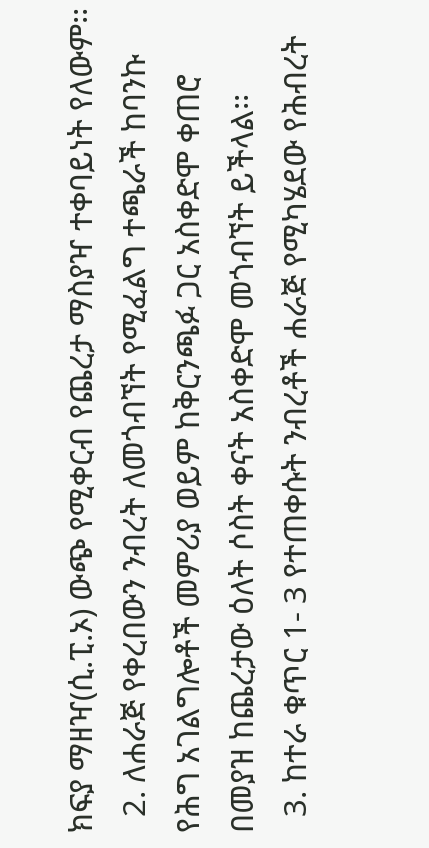ክፍያ ማዘዣ(ሲ.ፒ.ኦ) ውጭ የሚቀርብ የጨረታ ማስያዣ ተቀባይነት የለውም፡፡
  2. ለሐራጅ የቀረበውን ንብረት ለመጎብኘት የሚፈልግ ተጫራች ከባንኩ የሕግ አገልግሎቶች መምሪያ ወይም ከቅርንጫፉ ጋር አስቀድሞ ቀጠሮ በመያዝ ከጨረታው ዕለት ሶስት ቀናት አስቀድሞ መጎብኘት ይችላል፡፡
  3. ከተራ ቁጥር 1- 3 የተጠቀሱት ንብረቶች ሐራጅ የሚካሄደው የሕብረት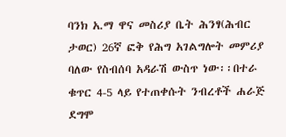ባንክ አ.ማ ዋና መስሪያ ቤት ሕንፃ(ሕብር ታወር) 26ኛ ፎቅ የሕግ አገልግሎት መምሪያ ባለው የስብሰባ አዳራሽ ውስጥ ነው፡፡በተራ ቁጥር 4-5 ላይ የተጠቀሱት ንብረቶች ሐራጅ ደግሞ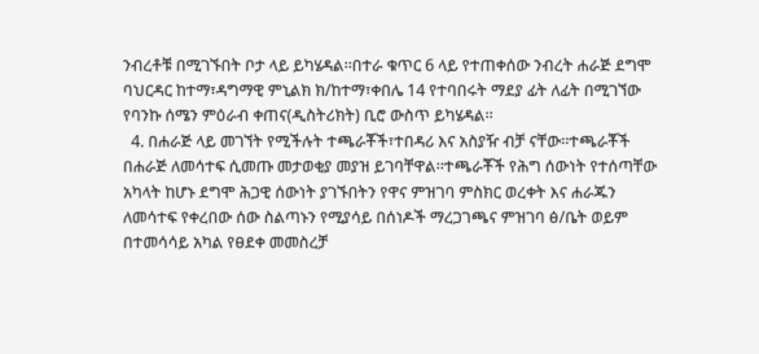ንብረቶቹ በሚገኙበት ቦታ ላይ ይካሄዳል፡፡በተራ ቁጥር 6 ላይ የተጠቀሰው ንብረት ሐራጅ ደግሞ ባህርዳር ከተማ፣ዳግማዊ ምኒልክ ክ/ከተማ፣ቀበሌ 14 የተባበሩት ማደያ ፊት ለፊት በሚገኘው የባንኩ ሰሜን ምዕራብ ቀጠና(ዲስትሪክት) ቢሮ ውስጥ ይካሄዳል፡፡
  4. በሐራጅ ላይ መገኘት የሚችሉት ተጫራቾች፣ተበዳሪ እና አስያዥ ብቻ ናቸው፡፡ተጫራቾች በሐራጅ ለመሳተፍ ሲመጡ መታወቂያ መያዝ ይገባቸዋል፡፡ተጫራቾች የሕግ ሰውነት የተሰጣቸው አካላት ከሆኑ ደግሞ ሕጋዊ ሰውነት ያገኙበትን የዋና ምዝገባ ምስክር ወረቀት እና ሐራጁን ለመሳተፍ የቀረበው ሰው ስልጣኑን የሚያሳይ በሰነዶች ማረጋገጫና ምዝገባ ፅ/ቤት ወይም በተመሳሳይ አካል የፀደቀ መመስረቻ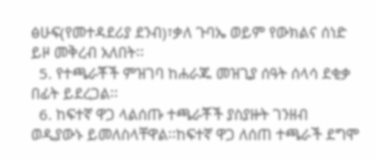ፅሁፍ(የመተዳደሪያ ደንብ)፣ቃለ ጉባኤ ወይም የውክልና ሰነድ ይዞ መቅረብ አለበት፡፡
  5. የተጫራቾች ምዝገባ ከሐራጁ መዝጊያ ሰዓት ሰላሳ ደቂቃ በፊት ይደረጋል፡፡
  6. ከፍተኛ ዋጋ ላልሰጡ ተጫራቾች ያስያዙት ገንዘብ ወዲያውኑ ይመለስላቸዋል፡፡ከፍተኛ ዋጋ ለሰጠ ተጫራች ደግሞ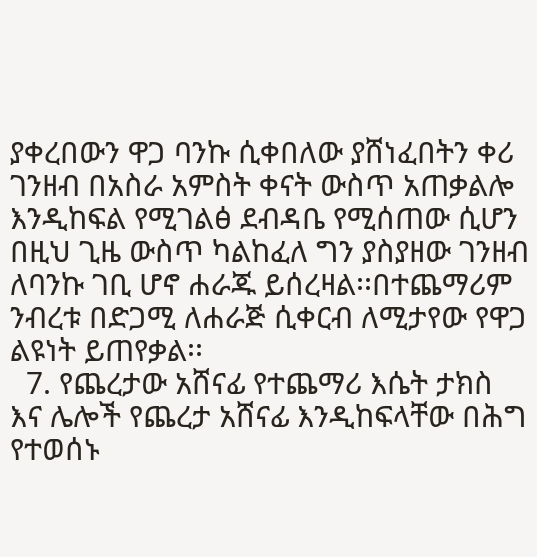ያቀረበውን ዋጋ ባንኩ ሲቀበለው ያሸነፈበትን ቀሪ ገንዘብ በአስራ አምስት ቀናት ውስጥ አጠቃልሎ እንዲከፍል የሚገልፅ ደብዳቤ የሚሰጠው ሲሆን በዚህ ጊዜ ውስጥ ካልከፈለ ግን ያስያዘው ገንዘብ ለባንኩ ገቢ ሆኖ ሐራጁ ይሰረዛል፡፡በተጨማሪም ንብረቱ በድጋሚ ለሐራጅ ሲቀርብ ለሚታየው የዋጋ ልዩነት ይጠየቃል፡፡
  7. የጨረታው አሸናፊ የተጨማሪ እሴት ታክስ እና ሌሎች የጨረታ አሸናፊ እንዲከፍላቸው በሕግ የተወሰኑ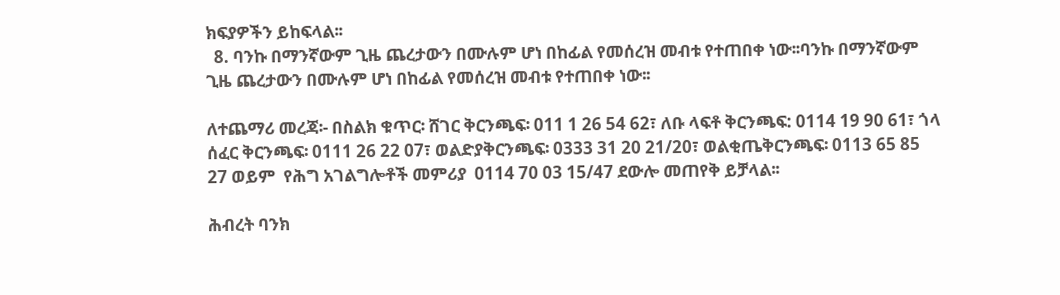ክፍያዎችን ይከፍላል፡፡
  8. ባንኩ በማንኛውም ጊዜ ጨረታውን በሙሉም ሆነ በከፊል የመሰረዝ መብቱ የተጠበቀ ነው፡፡ባንኩ በማንኛውም ጊዜ ጨረታውን በሙሉም ሆነ በከፊል የመሰረዝ መብቱ የተጠበቀ ነው፡፡

ለተጨማሪ መረጃ፡- በስልክ ቁጥር፡ ሸገር ቅርንጫፍ፡ 011 1 26 54 62፣ ለቡ ላፍቶ ቅርንጫፍ: 0114 19 90 61፣ ጎላ ሰፈር ቅርንጫፍ፡ 0111 26 22 07፣ ወልድያቅርንጫፍ፡ 0333 31 20 21/20፣ ወልቂጤቅርንጫፍ፡ 0113 65 85 27 ወይም  የሕግ አገልግሎቶች መምሪያ  0114 70 03 15/47 ደውሎ መጠየቅ ይቻላል፡፡

ሕብረት ባንክ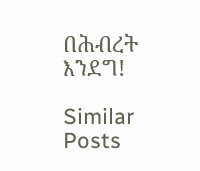በሕብረት እንደግ!

Similar Posts